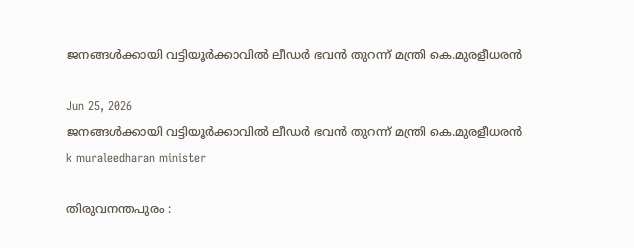ജനങ്ങൾക്കായി വട്ടിയൂർക്കാവിൽ ലീഡർ ഭവൻ തുറന്ന് മന്ത്രി കെ.മുരളീധരൻ

Jun 25, 2026
ജനങ്ങൾക്കായി വട്ടിയൂർക്കാവിൽ ലീഡർ ഭവൻ തുറന്ന് മന്ത്രി കെ.മുരളീധരൻ
k muraleedharan minister

തിരുവനന്തപുരം :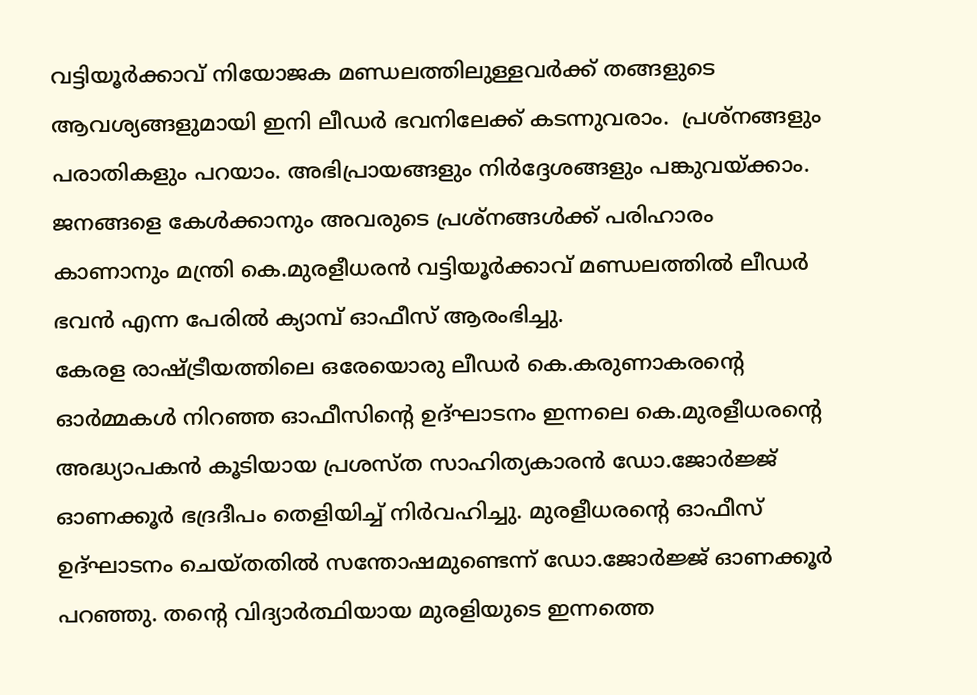വട്ടിയൂർക്കാവ് നിയോജക മണ്ഡലത്തിലുള്ളവർക്ക് തങ്ങളുടെ ആവശ്യങ്ങളുമായി ഇനി ലീഡർ ഭവനിലേക്ക് കടന്നുവരാം.  പ്രശ്നങ്ങളും പരാതികളും പറയാം. അഭിപ്രായങ്ങളും നിർദ്ദേശങ്ങളും പങ്കുവയ്ക്കാം.  ജനങ്ങളെ കേൾക്കാനും അവരുടെ പ്രശ്നങ്ങൾക്ക് പരിഹാരം കാണാനും മന്ത്രി കെ.മുരളീധരൻ വട്ടിയൂർക്കാവ് മണ്ഡലത്തിൽ ലീഡർ ഭവൻ എന്ന പേരിൽ ക്യാമ്പ് ഓഫീസ് ആരംഭിച്ചു.
കേരള രാഷ്ട്രീയത്തിലെ ഒരേയൊരു ലീഡർ കെ.കരുണാകരന്റെ  ഓർമ്മകൾ നിറഞ്ഞ ഓഫീസിന്റെ ഉദ്ഘാടനം ഇന്നലെ കെ.മുരളീധരന്റെ അദ്ധ്യാപകൻ കൂടിയായ പ്രശസ്ത സാഹിത്യകാരൻ ഡോ.ജോർ‍ജ്ജ് ഓണക്കൂർ ഭദ്രദീപം തെളിയിച്ച് നിർവഹിച്ചു. മുരളീധരന്റെ ഓഫീസ് ഉദ്ഘാടനം ചെയ്തതിൽ സന്തോഷമുണ്ടെന്ന് ഡോ.ജോർജ്ജ് ഓണക്കൂർ പറഞ്ഞു. തന്റെ വിദ്യാർത്ഥിയായ മുരളിയുടെ ഇന്നത്തെ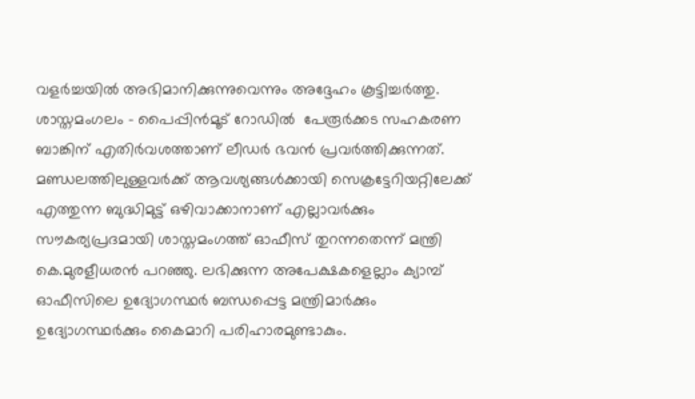വളർച്ചയിൽ അഭിമാനിക്കുന്നുവെന്നും അദ്ദേഹം കൂട്ടിച്ചർത്തു.
ശാസ്തമംഗലം - പൈപ്പിൻമൂട് റോഡിൽ  പേരൂർക്കട സഹകരണ ബാങ്കിന് എതിർവശത്താണ് ലീഡർ ഭവൻ പ്രവർത്തിക്കുന്നത്. മണ്ഡലത്തിലുള്ളവർക്ക് ആവശ്യങ്ങൾക്കായി സെക്രട്ടേറിയറ്റിലേക്ക് എത്തുന്ന ബുദ്ധിമുട്ട് ഒഴിവാക്കാനാണ് എല്ലാവർക്കും സൗകര്യപ്രദമായി ശാസ്തമംഗത്ത് ഓഫീസ് തുറന്നതെന്ന് മന്ത്രി കെ.മുരളീധരൻ പറഞ്ഞു. ലഭിക്കുന്ന അപേക്ഷകളെല്ലാം ക്യാമ്പ് ഓഫീസിലെ ഉദ്യോഗസ്ഥർ ബന്ധപ്പെട്ട മന്ത്രിമാർക്കും ഉദ്യോഗസ്ഥർക്കും കൈമാറി പരിഹാരമുണ്ടാകും.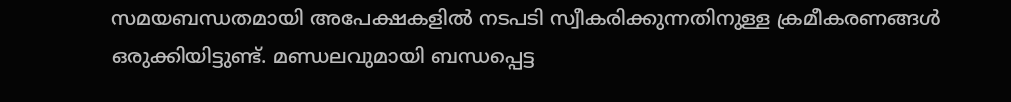സമയബന്ധതമായി അപേക്ഷകളിൽ നടപടി സ്വീകരിക്കുന്നതിനുള്ള ക്രമീകരണങ്ങൾ ഒരുക്കിയിട്ടുണ്ട്. മണ്ഡലവുമായി ബന്ധപ്പെട്ട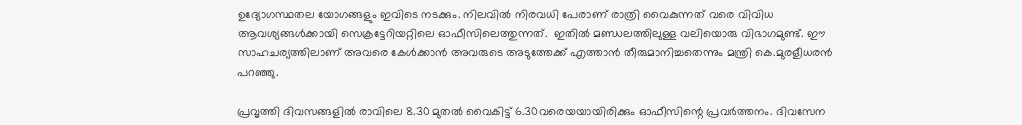ഉദ്യോഗസ്ഥതല യോഗങ്ങളും ഇവിടെ നടക്കും. നിലവിൽ നിരവധി പേരാണ് രാത്രി വൈകുന്നത് വരെ വിവിധ ആവശ്യങ്ങൾക്കായി സെക്രട്ടേറിയറ്റിലെ ഓഫീസിലെത്തുന്നത്.  ഇതിൽ മണ്ഡലത്തിലുള്ള വലിയൊരു വിഭാഗമുണ്ട്. ഈ സാഹചര്യത്തിലാണ് അവരെ കേൾക്കാൻ അവരുടെ അടുത്തേക്ക് എത്താൻ തീരുമാനിച്ചതെന്നും മന്ത്രി കെ.മുരളീധരൻ പറഞ്ഞു.

പ്രവൃത്തി ദിവസങ്ങളിൽ രാവിലെ 8.30 മുതൽ വൈകിട്ട് 6.30വരെയയായിരിക്കും ഓഫീസിന്റെ പ്രവർത്തനം. ദിവസേന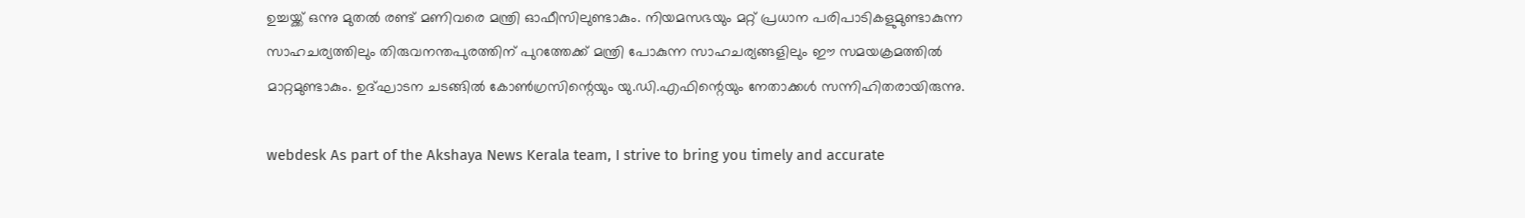ഉച്ചയ്ക്ക് ഒന്നു മുതൽ രണ്ട് മണിവരെ മന്ത്രി ഓഫീസിലുണ്ടാകും. നിയമസഭയും മറ്റ് പ്രധാന പരിപാടികളുമുണ്ടാകുന്ന സാഹചര്യത്തിലും തിരുവനന്തപുരത്തിന് പുറത്തേക്ക് മന്ത്രി പോകുന്ന സാഹചര്യങ്ങളിലും ഈ സമയക്രമത്തിൽ മാറ്റമുണ്ടാകും. ഉദ്ഘാടന ചടങ്ങിൽ കോൺഗ്രസിന്റെയും യു.ഡി.എഫിന്റെയും നേതാക്കൾ സന്നിഹിതരായിരുന്നു.

webdesk As part of the Akshaya News Kerala team, I strive to bring you timely and accurate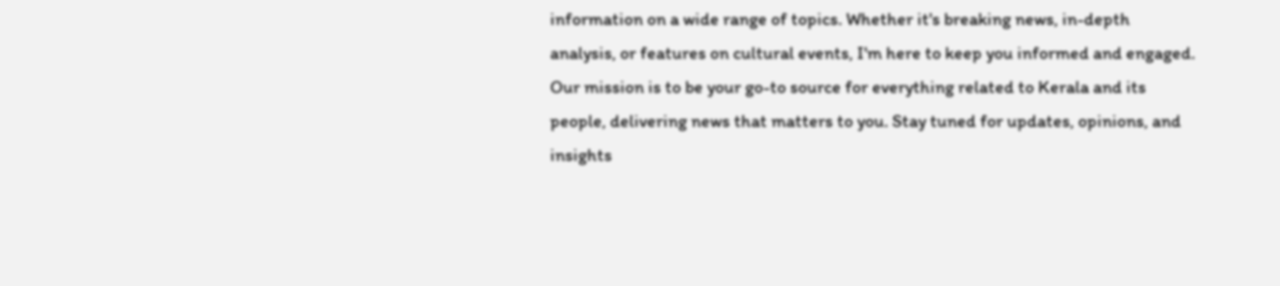information on a wide range of topics. Whether it's breaking news, in-depth analysis, or features on cultural events, I'm here to keep you informed and engaged. Our mission is to be your go-to source for everything related to Kerala and its people, delivering news that matters to you. Stay tuned for updates, opinions, and insights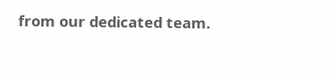from our dedicated team.